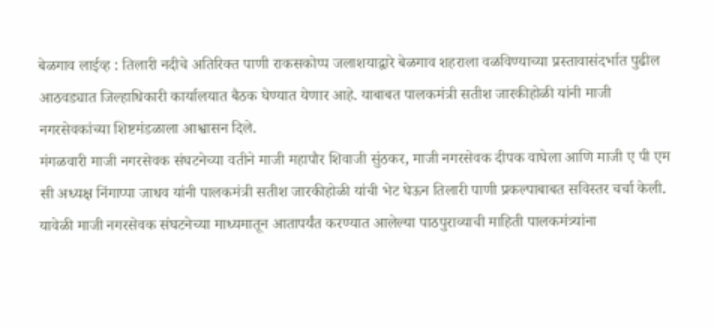बेळगाव लाईव्ह : तिलारी नदीचे अतिरिक्त पाणी राकसकोप्प जलाशयाद्वारे बेळगाव शहराला वळविण्याच्या प्रस्तावासंदर्भात पुढील आठवड्यात जिल्हाधिकारी कार्यालयात बैठक घेण्यात येणार आहे. याबाबत पालकमंत्री सतीश जारकीहोळी यांनी माजी नगरसेवकांच्या शिष्टमंडळाला आश्वासन दिले.
मंगळवारी माजी नगरसेवक संघटनेच्या वतीने माजी महापौर शिवाजी सुंठकर, माजी नगरसेवक दीपक वाघेला आणि माजी ए पी एम सी अध्यक्ष निंगाप्पा जाधव यांनी पालकमंत्री सतीश जारकीहोळी यांची भेट घेऊन तिलारी पाणी प्रकल्पाबाबत सविस्तर चर्चा केली.
यावेळी माजी नगरसेवक संघटनेच्या माध्यमातून आतापर्यंत करण्यात आलेल्या पाठपुराव्याची माहिती पालकमंत्र्यांना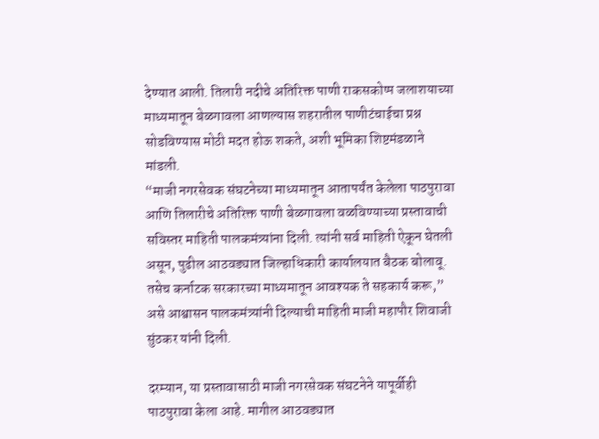देण्यात आली. तिलारी नदीचे अतिरिक्त पाणी राकसकोप्प जलाशयाच्या माध्यमातून बेळगावला आणल्यास शहरातील पाणीटंचाईचा प्रश्न सोडविण्यास मोठी मदत होऊ शकते, अशी भूमिका शिष्टमंडळाने मांडली.
“माजी नगरसेवक संघटनेच्या माध्यमातून आतापर्यंत केलेला पाठपुरावा आणि तिलारीचे अतिरिक्त पाणी बेळगावला वळविण्याच्या प्रस्तावाची सविस्तर माहिती पालकमंत्र्यांना दिली. त्यांनी सर्व माहिती ऐकून घेतली असून, पुढील आठवड्यात जिल्हाधिकारी कार्यालयात बैठक बोलावू. तसेच कर्नाटक सरकारच्या माध्यमातून आवश्यक ते सहकार्य करू,” असे आश्वासन पालकमंत्र्यांनी दिल्याची माहिती माजी महापौर शिवाजी सुंठकर यांनी दिली.

दरम्यान, या प्रस्तावासाठी माजी नगरसेवक संघटनेने यापूर्वीही पाठपुरावा केला आहे. मागील आठवड्यात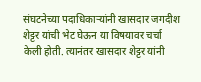संघटनेच्या पदाधिकाऱ्यांनी खासदार जगदीश शेट्टर यांची भेट घेऊन या विषयावर चर्चा केली होती. त्यानंतर खासदार शेट्टर यांनी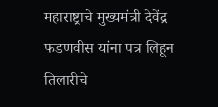महाराष्ट्राचे मुख्यमंत्री देवेंद्र फडणवीस यांना पत्र लिहून तिलारीचे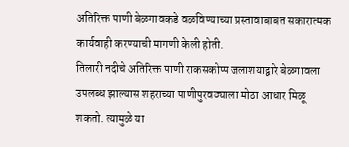अतिरिक्त पाणी बेळगावकडे वळविण्याच्या प्रस्तावाबाबत सकारात्मक कार्यवाही करण्याची मागणी केली होती.
तिलारी नदीचे अतिरिक्त पाणी राकसकोप्प जलाशयाद्वारे बेळगावला उपलब्ध झाल्यास शहराच्या पाणीपुरवठ्याला मोठा आधार मिळू शकतो. त्यामुळे या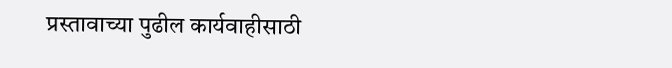प्रस्तावाच्या पुढील कार्यवाहीसाठी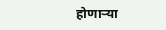होणाऱ्या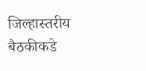जिल्हास्तरीय बैठकीकडे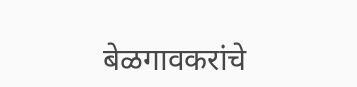बेळगावकरांचे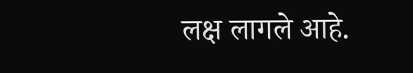लक्ष लागले आहे.